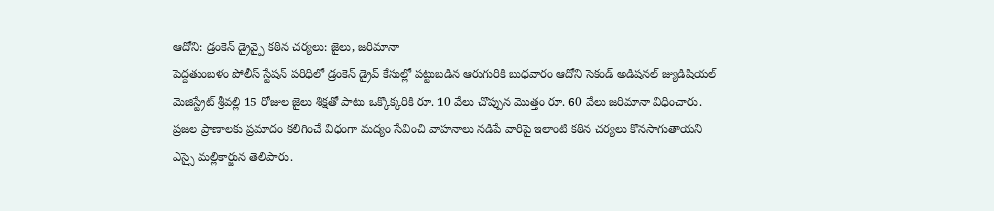ఆదోని: డ్రంకెన్ డ్రైవ్పై కఠిన చర్యలు: జైలు, జరిమానా
పెద్దతుంబళం పోలీస్ స్టేషన్ పరిధిలో డ్రంకెన్ డ్రైవ్ కేసుల్లో పట్టుబడిన ఆరుగురికి బుధవారం ఆదోని సెకండ్ అడిషనల్ జ్యుడిషియల్ మెజిస్ట్రేట్ శ్రీవల్లి 15 రోజుల జైలు శిక్షతో పాటు ఒక్కొక్కరికి రూ. 10 వేలు చొప్పున మొత్తం రూ. 60 వేలు జరిమానా విధించారు. ప్రజల ప్రాణాలకు ప్రమాదం కలిగించే విధంగా మద్యం సేవించి వాహనాలు నడిపే వారిపై ఇలాంటి కఠిన చర్యలు కొనసాగుతాయని ఎస్సై మల్లికార్జున తెలిపారు.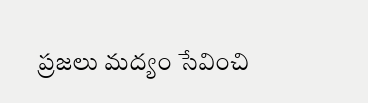ప్రజలు మద్యం సేవించి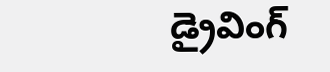డ్రైవింగ్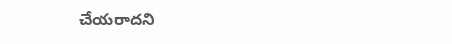చేయరాదని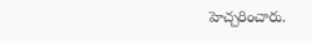హెచ్చరించారు.